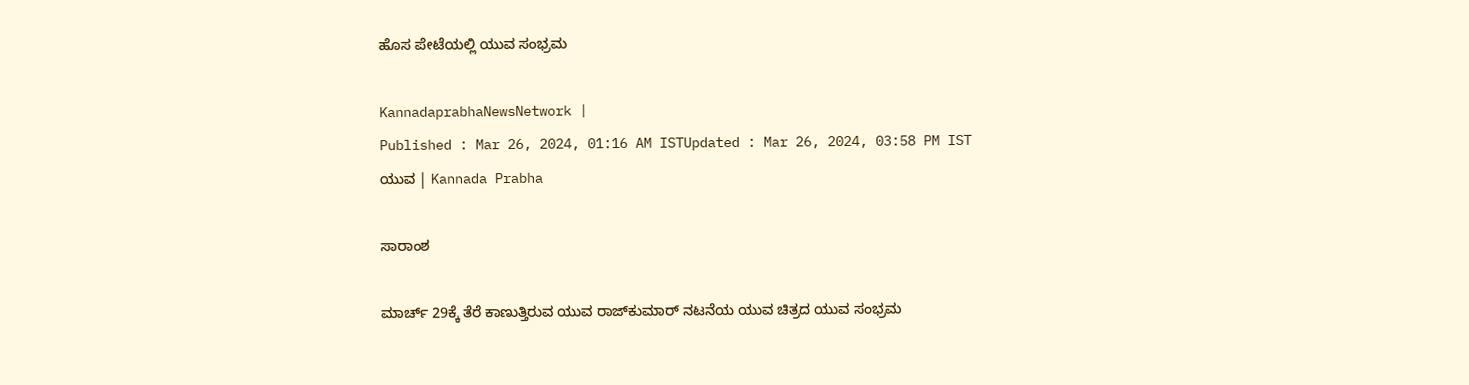ಹೊಸ ಪೇಟೆಯಲ್ಲಿ ಯುವ ಸಂಭ್ರಮ

KannadaprabhaNewsNetwork |
Published : Mar 26, 2024, 01:16 AM ISTUpdated : Mar 26, 2024, 03:58 PM IST
ಯುವ | Kannada Prabha

ಸಾರಾಂಶ

ಮಾರ್ಚ್‌ 29ಕ್ಕೆ ತೆರೆ ಕಾಣುತ್ತಿರುವ ಯುವ ರಾಜ್‌ಕುಮಾರ್‌ ನಟನೆಯ ಯುವ ಚಿತ್ರದ ಯುವ ಸಂಭ್ರಮ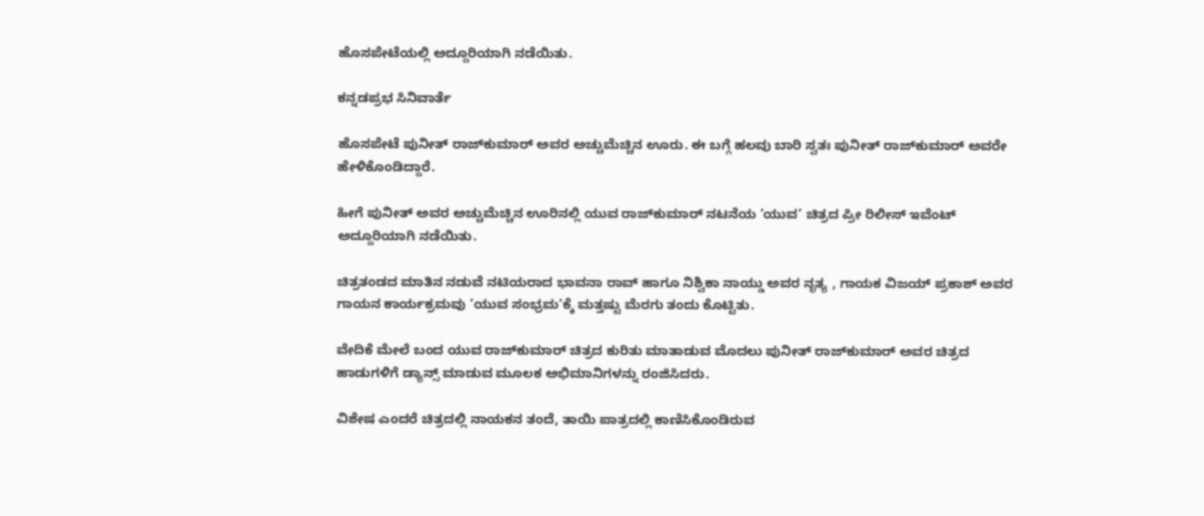ಹೊಸಪೇಟೆಯಲ್ಲಿ ಅದ್ದೂರಿಯಾಗಿ ನಡೆಯಿತು.

ಕನ್ನಡಪ್ರಭ ಸಿನಿವಾರ್ತೆ

ಹೊಸಪೇಟೆ ಪುನೀತ್ ರಾಜ್‌ಕುಮಾರ್ ಅವರ ಅಚ್ಚುಮೆಚ್ಚಿನ ಊರು. ಈ ಬಗ್ಗೆ ಹಲವು ಬಾರಿ ಸ್ವತಃ ಪುನೀತ್ ರಾಜ್‌ಕುಮಾರ್ ಅವರೇ ಹೇಳಿಕೊಂಡಿದ್ದಾರೆ.

ಹೀಗೆ ಪುನೀತ್ ಅವರ ಅಚ್ಚುಮೆಚ್ಚಿನ ಊರಿನಲ್ಲಿ ಯುವ ರಾಜ್‌ಕುಮಾರ್ ನಟನೆಯ ‘ಯುವ’ ಚಿತ್ರದ ಪ್ರೀ ರಿಲೀಸ್ ಇವೆಂಟ್ ಅದ್ದೂರಿಯಾಗಿ ನಡೆಯಿತು.

ಚಿತ್ರತಂಡದ ಮಾತಿನ ನಡುವೆ ನಟಿಯರಾದ ಭಾವನಾ ರಾವ್ ಹಾಗೂ ನಿಶ್ವಿಕಾ ನಾಯ್ಡು ಅವರ ನೃತ್ಯ , ಗಾಯಕ ವಿಜಯ್ ಪ್ರಕಾಶ್ ಅವರ ಗಾಯನ ಕಾರ್ಯಕ್ರಮವು ‘ಯುವ ಸಂಭ್ರಮ’ಕ್ಕೆ ಮತ್ತಷ್ಟು ಮೆರಗು ತಂದು ಕೊಟ್ಟಿತು.

ವೇದಿಕೆ ಮೇಲೆ ಬಂದ ಯುವ ರಾಜ್‌ಕುಮಾರ್ ಚಿತ್ರದ ಕುರಿತು ಮಾತಾಡುವ ಮೊದಲು ಪುನೀತ್ ರಾಜ್‌ಕುಮಾರ್ ಅವರ ಚಿತ್ರದ ಹಾಡುಗಳಿಗೆ ಡ್ಯಾನ್ಸ್ ಮಾಡುವ ಮೂಲಕ ಅಭಿಮಾನಿಗಳನ್ನು ರಂಜಿಸಿದರು.

ವಿಶೇಷ ಎಂದರೆ ಚಿತ್ರದಲ್ಲಿ ನಾಯಕನ ತಂದೆ, ತಾಯಿ ಪಾತ್ರದಲ್ಲಿ ಕಾಣಿಸಿಕೊಂಡಿರುವ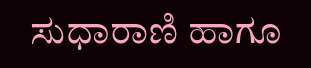ಸುಧಾರಾಣಿ ಹಾಗೂ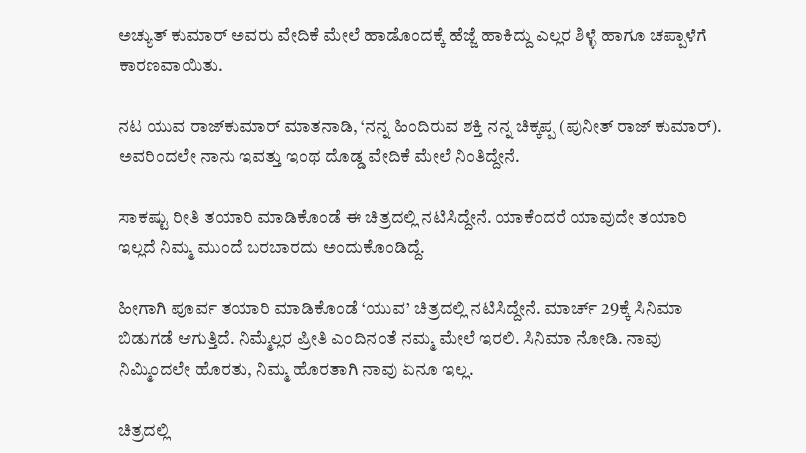ಅಚ್ಯುತ್ ಕುಮಾರ್ ಅವರು ವೇದಿಕೆ ಮೇಲೆ ಹಾಡೊಂದಕ್ಕೆ ಹೆಜ್ಜೆ ಹಾಕಿದ್ದು ಎಲ್ಲರ ಶಿಳ್ಳೆ ಹಾಗೂ ಚಪ್ಪಾಳೆಗೆ ಕಾರಣವಾಯಿತು.

ನಟ ಯುವ ರಾಜ್‌ಕುಮಾರ್ ಮಾತನಾಡಿ, ‘ನನ್ನ ಹಿಂದಿರುವ ಶಕ್ತಿ ನನ್ನ ಚಿಕ್ಕಪ್ಪ (ಪುನೀತ್ ರಾಜ್ ಕುಮಾರ್). ಅವರಿಂದಲೇ ನಾನು ಇವತ್ತು ಇಂಥ ದೊಡ್ಡ ವೇದಿಕೆ ಮೇಲೆ ನಿಂತಿದ್ದೇನೆ.

ಸಾಕಷ್ಟು ರೀತಿ ತಯಾರಿ ಮಾಡಿಕೊಂಡೆ ಈ ಚಿತ್ರದಲ್ಲಿ ನಟಿಸಿದ್ದೇನೆ. ಯಾಕೆಂದರೆ ಯಾವುದೇ ತಯಾರಿ ಇಲ್ಲದೆ ನಿಮ್ಮ ಮುಂದೆ ಬರಬಾರದು ಅಂದುಕೊಂಡಿದ್ದೆ.

ಹೀಗಾಗಿ ಪೂರ್ವ ತಯಾರಿ ಮಾಡಿಕೊಂಡೆ ‘ಯುವ’ ಚಿತ್ರದಲ್ಲಿ ನಟಿಸಿದ್ದೇನೆ. ಮಾರ್ಚ್ 29ಕ್ಕೆ ಸಿನಿಮಾ ಬಿಡುಗಡೆ ಆಗುತ್ತಿದೆ. ನಿಮ್ಮೆಲ್ಲರ ಪ್ರೀತಿ ಎಂದಿನಂತೆ ನಮ್ಮ ಮೇಲೆ ಇರಲಿ. ಸಿನಿಮಾ ನೋಡಿ. ನಾವು ನಿಮ್ಮಿಂದಲೇ ಹೊರತು, ನಿಮ್ಮ ಹೊರತಾಗಿ ನಾವು ಏನೂ ಇಲ್ಲ.

ಚಿತ್ರದಲ್ಲಿ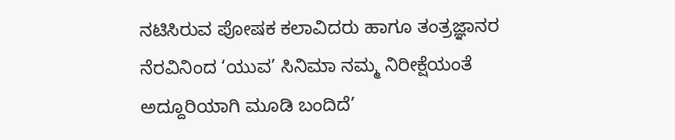ನಟಿಸಿರುವ ಪೋಷಕ ಕಲಾವಿದರು ಹಾಗೂ ತಂತ್ರಜ್ಞಾನರ ನೆರವಿನಿಂದ ‘ಯುವ’ ಸಿನಿಮಾ ನಮ್ಮ ನಿರೀಕ್ಷೆಯಂತೆ ಅದ್ದೂರಿಯಾಗಿ ಮೂಡಿ ಬಂದಿದೆ’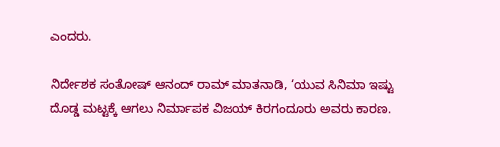ಎಂದರು.

ನಿರ್ದೇಶಕ ಸಂತೋಷ್ ಆನಂದ್ ರಾಮ್ ಮಾತನಾಡಿ, ‘ಯುವ ಸಿನಿಮಾ ಇಷ್ಟು ದೊಡ್ಡ ಮಟ್ಟಕ್ಕೆ ಆಗಲು ನಿರ್ಮಾಪಕ ವಿಜಯ್ ಕಿರಗಂದೂರು ಅವರು ಕಾರಣ.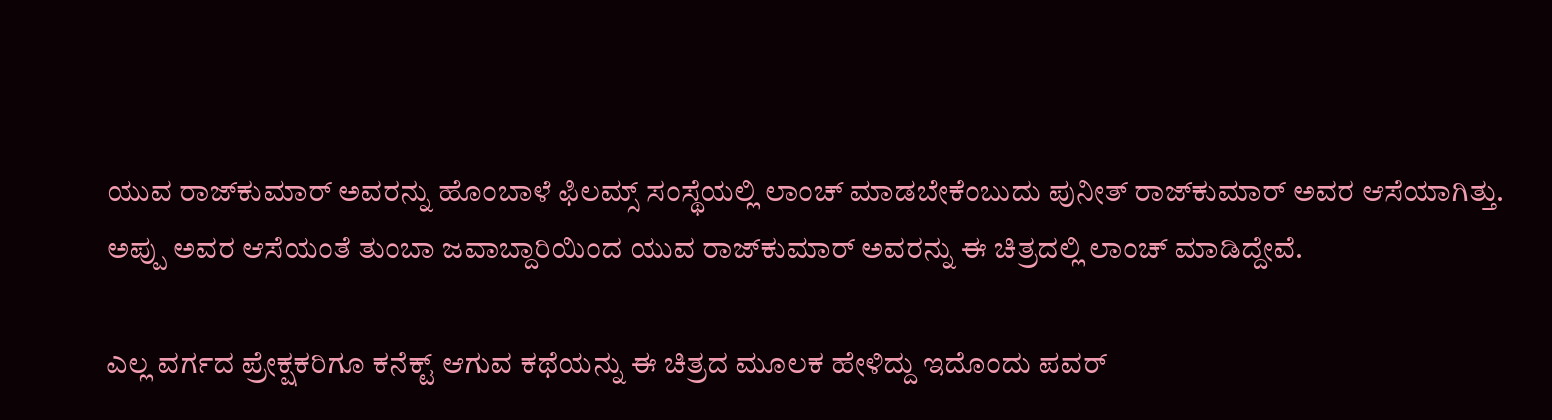ಯುವ ರಾಜ್‌ಕುಮಾರ್ ಅವರನ್ನು ಹೊಂಬಾಳೆ ಫಿಲಮ್ಸ್ ಸಂಸ್ಥೆಯಲ್ಲಿ ಲಾಂಚ್ ಮಾಡಬೇಕೆಂಬುದು ಪುನೀತ್ ರಾಜ್‌ಕುಮಾರ್ ಅವರ ಆಸೆಯಾಗಿತ್ತು. ಅಪ್ಪು ಅವರ ಆಸೆಯಂತೆ ತುಂಬಾ ಜವಾಬ್ದಾರಿಯಿಂದ ಯುವ ರಾಜ್‌ಕುಮಾರ್ ಅವರನ್ನು ಈ ಚಿತ್ರದಲ್ಲಿ ಲಾಂಚ್ ಮಾಡಿದ್ದೇವೆ.

ಎಲ್ಲ ವರ್ಗದ ಪ್ರೇಕ್ಷಕರಿಗೂ ಕನೆಕ್ಟ್ ಆಗುವ ಕಥೆಯನ್ನು ಈ ಚಿತ್ರದ ಮೂಲಕ ಹೇಳಿದ್ದು ಇದೊಂದು ಪವರ್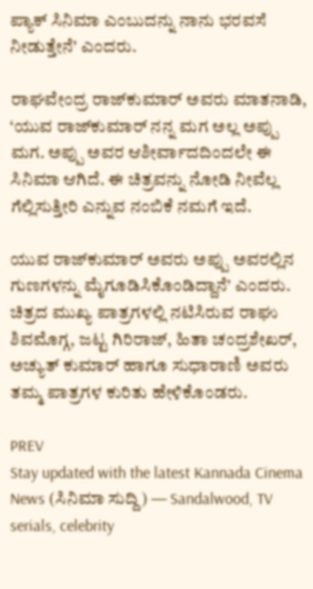ಪ್ಯಾಕ್ ಸಿನಿಮಾ ಎಂಬುದನ್ನು ನಾನು ಭರವಸೆ ನೀಡುತ್ತೇನೆ’ ಎಂದರು.

ರಾಘವೇಂದ್ರ ರಾಜ್‌ಕುಮಾರ್ ಅವರು ಮಾತನಾಡಿ, ‘ಯುವ ರಾಜ್‌ಕುಮಾರ್ ನನ್ನ ಮಗ ಅಲ್ಲ ಅಪ್ಪು ಮಗ. ಅಪ್ಪು ಅವರ ಆಶೀರ್ವಾದದಿಂದಲೇ ಈ ಸಿನಿಮಾ ಆಗಿದೆ. ಈ ಚಿತ್ರವನ್ನು ನೋಡಿ ನೀವೆಲ್ಲ ಗೆಲ್ಲಿಸುತ್ತೀರಿ ಎನ್ನುವ ನಂಬಿಕೆ ನಮಗೆ ಇದೆ.

ಯುವ ರಾಜ್‌ಕುಮಾರ್ ಅವರು ಅಪ್ಪು ಅವರಲ್ಲಿನ ಗುಣಗಳನ್ನು ಮೈಗೂಡಿಸಿಕೊಂಡಿದ್ದಾನೆ’ ಎಂದರು. ಚಿತ್ರದ ಮುಖ್ಯ ಪಾತ್ರಗಳಲ್ಲಿ ನಟಿಸಿರುವ ರಾಘು ಶಿವಮೊಗ್ಗ, ಜಟ್ಟ ಗಿರಿರಾಜ್, ಹಿತಾ ಚಂದ್ರಶೇಖರ್, ಅಚ್ಯುತ್ ಕುಮಾರ್ ಹಾಗೂ ಸುಧಾರಾಣಿ ಅವರು ತಮ್ಮ ಪಾತ್ರಗಳ ಕುರಿತು ಹೇಳಿಕೊಂಡರು.

PREV
Stay updated with the latest Kannada Cinema News (ಸಿನಿಮಾ ಸುದ್ದಿ) — Sandalwood, TV serials, celebrity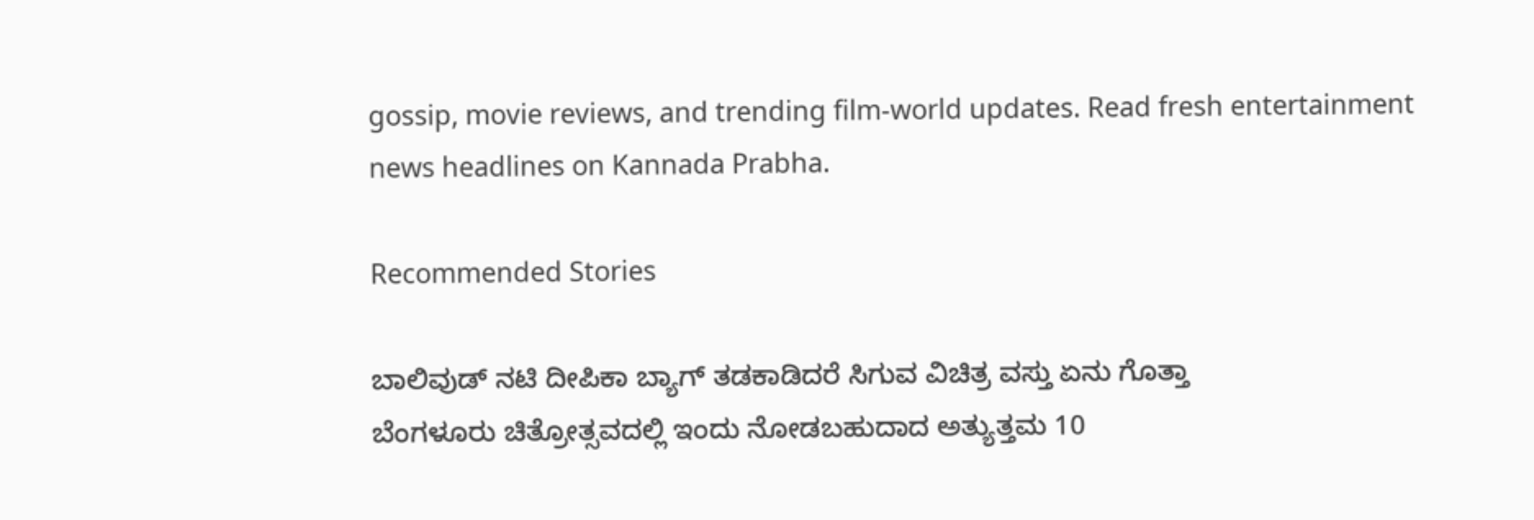gossip, movie reviews, and trending film-world updates. Read fresh entertainment news headlines on Kannada Prabha.

Recommended Stories

ಬಾಲಿವುಡ್‌ ನಟಿ ದೀಪಿಕಾ ಬ್ಯಾಗ್‌ ತಡಕಾಡಿದರೆ ಸಿಗುವ ವಿಚಿತ್ರ ವಸ್ತು ಏನು ಗೊತ್ತಾ
ಬೆಂಗಳೂರು ಚಿತ್ರೋತ್ಸವದಲ್ಲಿ ಇಂದು ನೋಡಬಹುದಾದ ಅತ್ಯುತ್ತಮ 10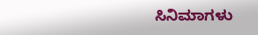ಸಿನಿಮಾಗಳು